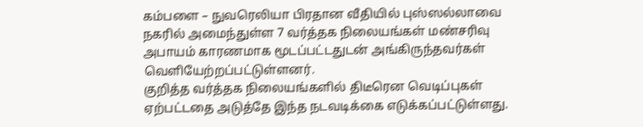கம்பளை – நுவரெலியா பிரதான வீதியில் புஸ்ஸல்லாவை நகரில் அமைந்துள்ள 7 வர்த்தக நிலையங்கள் மண்சரிவு அபாயம் காரணமாக மூடப்பட்டதுடன் அங்கிருந்தவர்கள் வெளியேற்றப்பட்டுள்ளனர்.
குறித்த வர்த்தக நிலையங்களில் திடீரென வெடிப்புகள் ஏற்பட்டதை அடுத்தே இந்த நடவடிக்கை எடுக்கப்பட்டுள்ளது.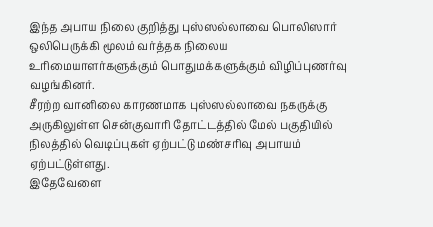இந்த அபாய நிலை குறித்து புஸ்ஸல்லாவை பொலிஸார் ஒலிபெருக்கி மூலம் வர்த்தக நிலைய உரிமையாளர்களுக்கும் பொதுமக்களுக்கும் விழிப்புணர்வு வழங்கினர்.
சீரற்ற வானிலை காரணமாக புஸ்ஸல்லாவை நகருக்கு அருகிலுள்ள சென்குவாரி தோட்டத்தில் மேல் பகுதியில் நிலத்தில் வெடிப்புகள் ஏற்பட்டு மண்சரிவு அபாயம் ஏற்பட்டுள்ளது.
இதேவேளை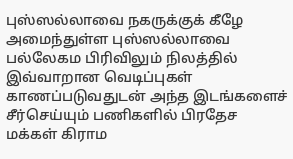புஸ்ஸல்லாவை நகருக்குக் கீழே அமைந்துள்ள புஸ்ஸல்லாவை பல்லேகம பிரிவிலும் நிலத்தில் இவ்வாறான வெடிப்புகள் காணப்படுவதுடன் அந்த இடங்களைச் சீர்செய்யும் பணிகளில் பிரதேச மக்கள் கிராம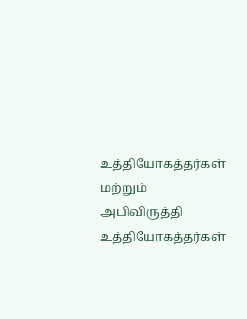உத்தியோகத்தர்கள் மற்றும் அபிவிருத்தி உத்தியோகத்தர்கள்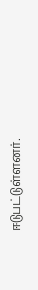ஈடுபட்டுள்ளனர்.